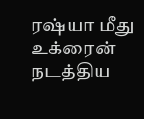ரஷ்யா மீது உக்ரைன் நடத்திய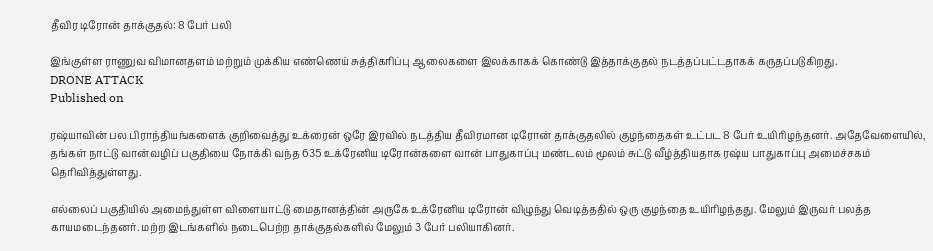தீவிர டிரோன் தாக்குதல்: 8 பேர் பலி

இங்குள்ள ராணுவ விமானதளம் மற்றும் முக்கிய எண்ணெய் சுத்திகரிப்பு ஆலைகளை இலக்காகக் கொண்டு இத்தாக்குதல் நடத்தப்பட்டதாகக் கருதப்படுகிறது.
DRONE ATTACK
Published on

ரஷ்யாவின் பல பிராந்தியங்களைக் குறிவைத்து உக்ரைன் ஒரே இரவில் நடத்திய தீவிரமான டிரோன் தாக்குதலில் குழந்தைகள் உட்பட 8 பேர் உயிரிழந்தனர். அதேவேளையில், தங்கள் நாட்டு வான்வழிப் பகுதியை நோக்கி வந்த 635 உக்ரேனிய டிரோன்களை வான் பாதுகாப்பு மண்டலம் மூலம் சுட்டு வீழ்த்தியதாக ரஷ்ய பாதுகாப்பு அமைச்சகம் தெரிவித்துள்ளது.

எல்லைப் பகுதியில் அமைந்துள்ள விளையாட்டு மைதானத்தின் அருகே உக்ரேனிய டிரோன் விழுந்து வெடித்ததில் ஒரு குழந்தை உயிரிழந்தது. மேலும் இருவர் பலத்த காயமடைந்தனர். மற்ற இடங்களில் நடைபெற்ற தாக்குதல்களில் மேலும் 3 பேர் பலியாகினர்.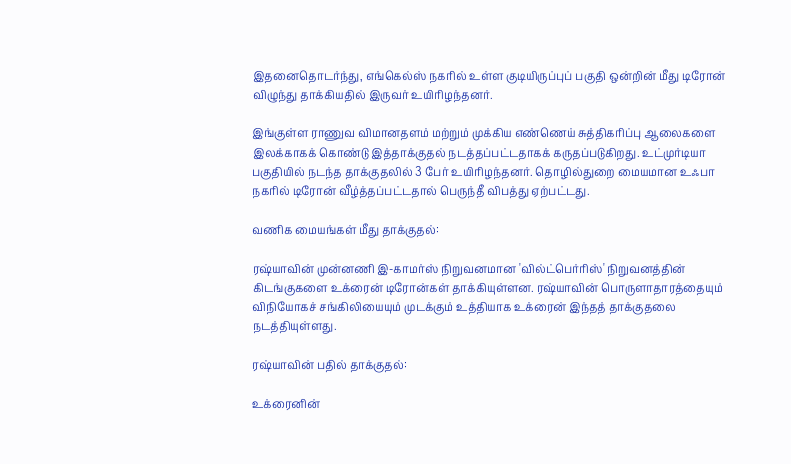இதனைதொடர்ந்து, எங்கெல்ஸ் நகரில் உள்ள குடியிருப்புப் பகுதி ஒன்றின் மீது டிரோன் விழுந்து தாக்கியதில் இருவர் உயிரிழந்தனர்.

இங்குள்ள ராணுவ விமானதளம் மற்றும் முக்கிய எண்ணெய் சுத்திகரிப்பு ஆலைகளை இலக்காகக் கொண்டு இத்தாக்குதல் நடத்தப்பட்டதாகக் கருதப்படுகிறது. உட்முர்டியா பகுதியில் நடந்த தாக்குதலில் 3 பேர் உயிரிழந்தனர். தொழில்துறை மையமான உஃபா நகரில் டிரோன் வீழ்த்தப்பட்டதால் பெருந்தீ விபத்து ஏற்பட்டது.

வணிக மையங்கள் மீது தாக்குதல்:

ரஷ்யாவின் முன்னணி இ-காமர்ஸ் நிறுவனமான 'வில்ட்பெர்ரிஸ்' நிறுவனத்தின் கிடங்குகளை உக்ரைன் டிரோன்கள் தாக்கியுள்ளன. ரஷ்யாவின் பொருளாதாரத்தையும் விநியோகச் சங்கிலியையும் முடக்கும் உத்தியாக உக்ரைன் இந்தத் தாக்குதலை நடத்தியுள்ளது.

ரஷ்யாவின் பதில் தாக்குதல்:

உக்ரைனின்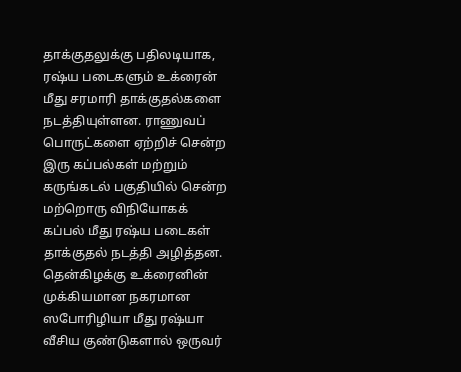தாக்குதலுக்கு பதிலடியாக, ரஷ்ய படைகளும் உக்ரைன் மீது சரமாரி தாக்குதல்களை நடத்தியுள்ளன. ராணுவப் பொருட்களை ஏற்றிச் சென்ற இரு கப்பல்கள் மற்றும் கருங்கடல் பகுதியில் சென்ற மற்றொரு விநியோகக் கப்பல் மீது ரஷ்ய படைகள் தாக்குதல் நடத்தி அழித்தன. தென்கிழக்கு உக்ரைனின் முக்கியமான நகரமான ஸபோரிழியா மீது ரஷ்யா வீசிய குண்டுகளால் ஒருவர்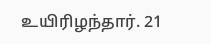உயிரிழந்தார். 21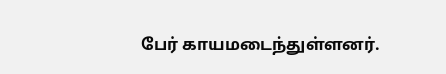பேர் காயமடைந்துள்ளனர்.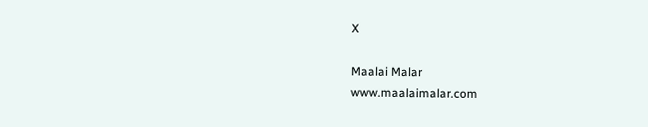X

Maalai Malar
www.maalaimalar.com